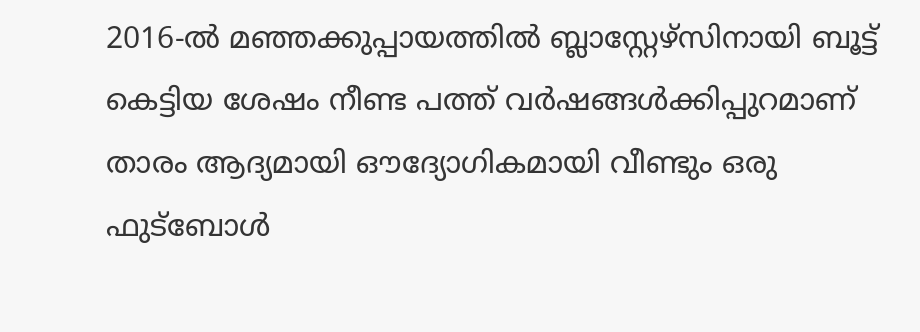2016-ൽ മഞ്ഞക്കുപ്പായത്തിൽ ബ്ലാസ്റ്റേഴ്സിനായി ബൂട്ട് കെട്ടിയ ശേഷം നീണ്ട പത്ത് വർഷങ്ങൾക്കിപ്പുറമാണ് താരം ആദ്യമായി ഔദ്യോഗികമായി വീണ്ടും ഒരു ഫുട്ബോൾ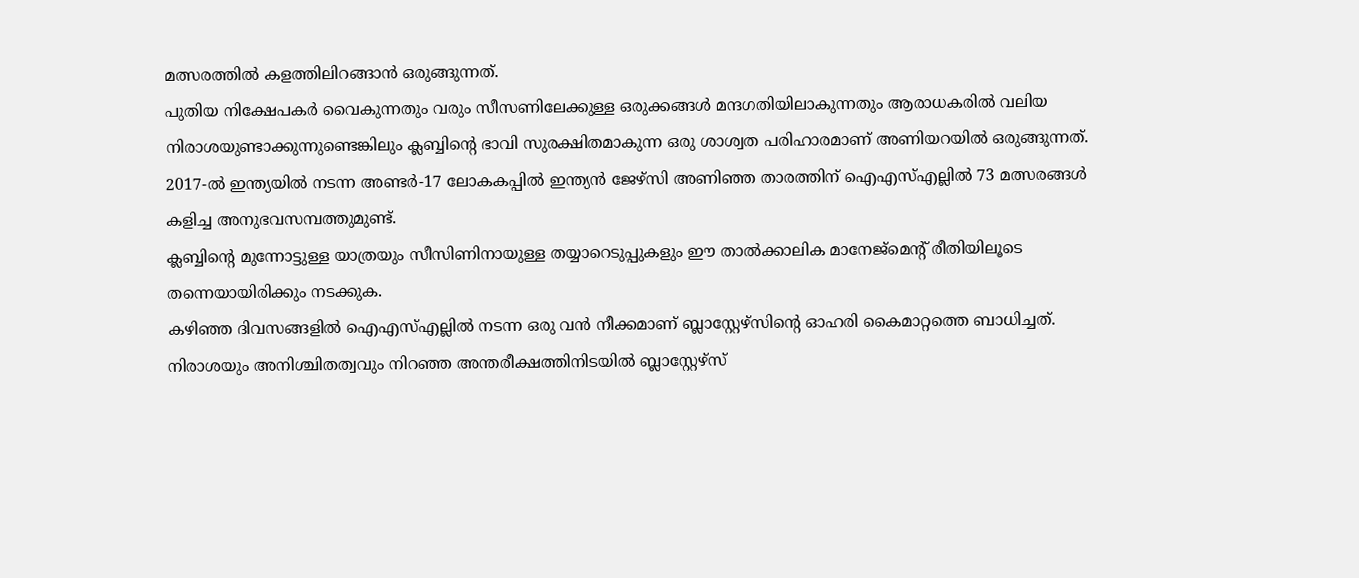മത്സരത്തിൽ കളത്തിലിറങ്ങാൻ ഒരുങ്ങുന്നത്.
പുതിയ നിക്ഷേപകർ വൈകുന്നതും വരും സീസണിലേക്കുള്ള ഒരുക്കങ്ങൾ മന്ദഗതിയിലാകുന്നതും ആരാധകരിൽ വലിയ നിരാശയുണ്ടാക്കുന്നുണ്ടെങ്കിലും ക്ലബ്ബിന്റെ ഭാവി സുരക്ഷിതമാകുന്ന ഒരു ശാശ്വത പരിഹാരമാണ് അണിയറയിൽ ഒരുങ്ങുന്നത്.
2017-ൽ ഇന്ത്യയിൽ നടന്ന അണ്ടർ-17 ലോകകപ്പിൽ ഇന്ത്യൻ ജേഴ്സി അണിഞ്ഞ താരത്തിന് ഐഎസ്എല്ലിൽ 73 മത്സരങ്ങൾ കളിച്ച അനുഭവസമ്പത്തുമുണ്ട്.
ക്ലബ്ബിന്റെ മുന്നോട്ടുള്ള യാത്രയും സീസിണിനായുള്ള തയ്യാറെടുപ്പുകളും ഈ താൽക്കാലിക മാനേജ്മെന്റ് രീതിയിലൂടെ തന്നെയായിരിക്കും നടക്കുക.
കഴിഞ്ഞ ദിവസങ്ങളിൽ ഐഎസ്എല്ലിൽ നടന്ന ഒരു വൻ നീക്കമാണ് ബ്ലാസ്റ്റേഴ്സിന്റെ ഓഹരി കൈമാറ്റത്തെ ബാധിച്ചത്.
നിരാശയും അനിശ്ചിതത്വവും നിറഞ്ഞ അന്തരീക്ഷത്തിനിടയിൽ ബ്ലാസ്റ്റേഴ്സ്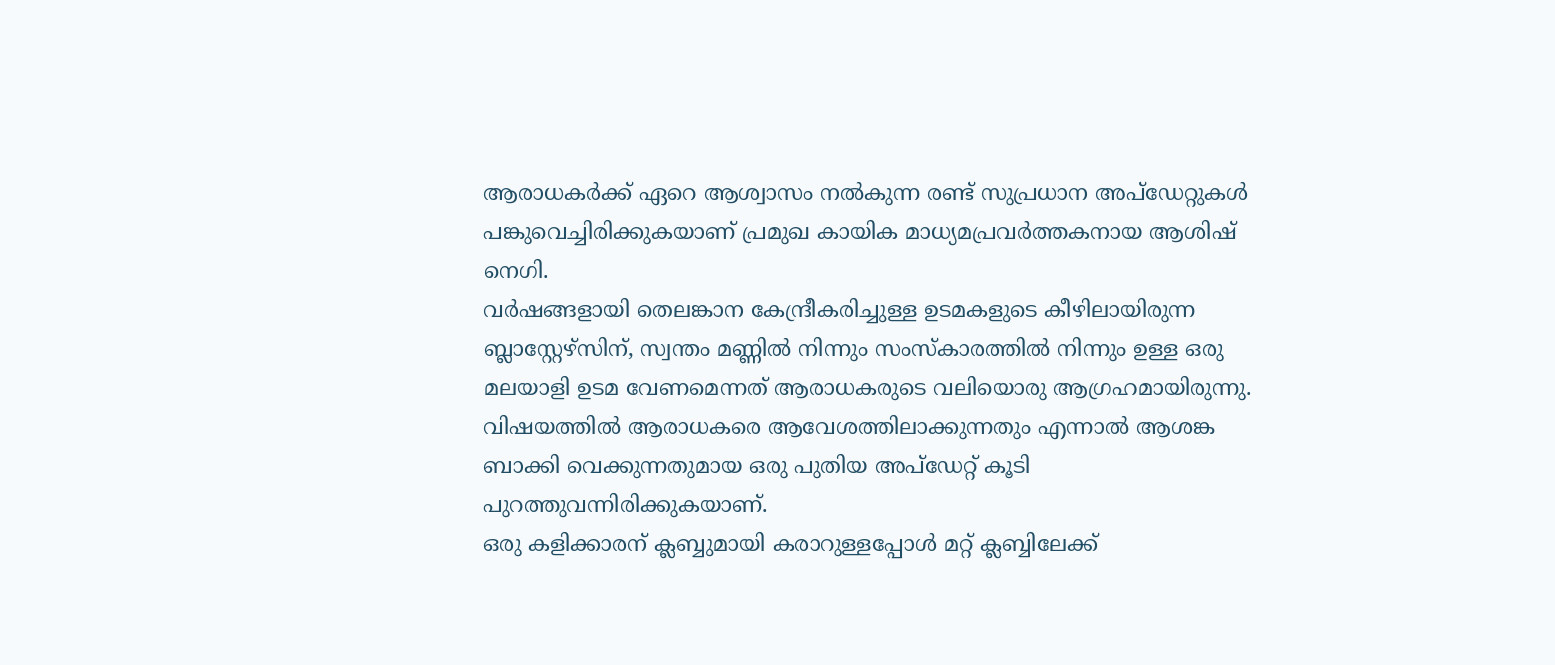ആരാധകർക്ക് ഏറെ ആശ്വാസം നൽകുന്ന രണ്ട് സുപ്രധാന അപ്ഡേറ്റുകൾ പങ്കുവെച്ചിരിക്കുകയാണ് പ്രമുഖ കായിക മാധ്യമപ്രവർത്തകനായ ആശിഷ് നെഗി.
വർഷങ്ങളായി തെലങ്കാന കേന്ദ്രീകരിച്ചുള്ള ഉടമകളുടെ കീഴിലായിരുന്ന ബ്ലാസ്റ്റേഴ്സിന്, സ്വന്തം മണ്ണിൽ നിന്നും സംസ്കാരത്തിൽ നിന്നും ഉള്ള ഒരു മലയാളി ഉടമ വേണമെന്നത് ആരാധകരുടെ വലിയൊരു ആഗ്രഹമായിരുന്നു.
വിഷയത്തിൽ ആരാധകരെ ആവേശത്തിലാക്കുന്നതും എന്നാൽ ആശങ്ക ബാക്കി വെക്കുന്നതുമായ ഒരു പുതിയ അപ്ഡേറ്റ് കൂടി പുറത്തുവന്നിരിക്കുകയാണ്.
ഒരു കളിക്കാരന് ക്ലബ്ബുമായി കരാറുള്ളപ്പോൾ മറ്റ് ക്ലബ്ബിലേക്ക്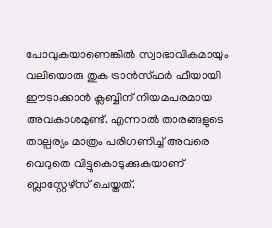പോവുകയാണെങ്കിൽ സ്വാഭാവികമായും വലിയൊരു തുക ട്രാൻസ്ഫർ ഫീയായി ഈടാക്കാൻ ക്ലബ്ബിന് നിയമപരമായ അവകാശമുണ്ട്. എന്നാൽ താരങ്ങളുടെ താല്പര്യം മാത്രം പരിഗണിച്ച് അവരെ വെറുതെ വിട്ടുകൊടുക്കുകയാണ് ബ്ലാസ്റ്റേഴ്സ് ചെയ്തത്.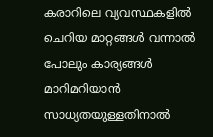കരാറിലെ വ്യവസ്ഥകളിൽ ചെറിയ മാറ്റങ്ങൾ വന്നാൽ പോലും കാര്യങ്ങൾ മാറിമറിയാൻ സാധ്യതയുള്ളതിനാൽ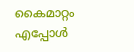കൈമാറ്റം എപ്പോൾ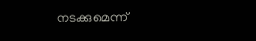നടക്കുമെന്ന്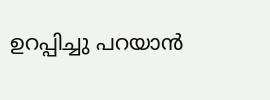ഉറപ്പിച്ചു പറയാൻ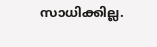സാധിക്കില്ല.